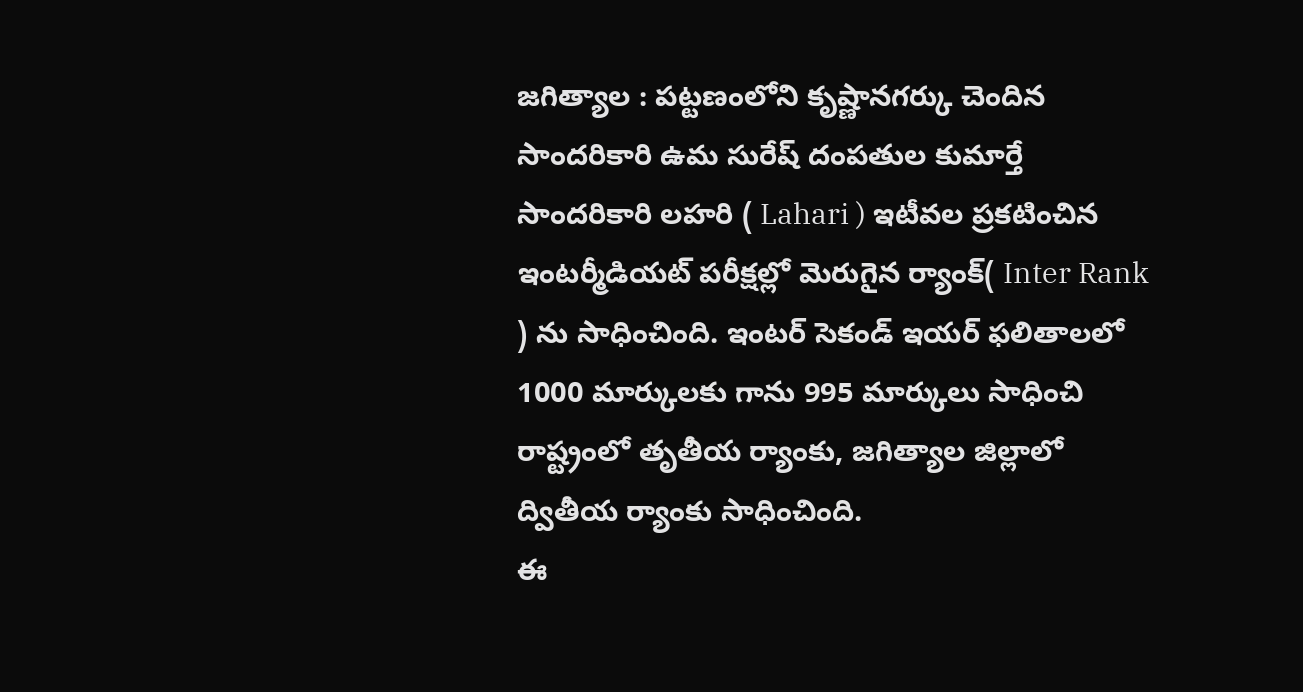జగిత్యాల : పట్టణంలోని కృష్ణానగర్కు చెందిన సాందరికారి ఉమ సురేష్ దంపతుల కుమార్తే సాందరికారి లహరి ( Lahari ) ఇటీవల ప్రకటించిన ఇంటర్మీడియట్ పరీక్షల్లో మెరుగైన ర్యాంక్( Inter Rank ) ను సాధించింది. ఇంటర్ సెకండ్ ఇయర్ ఫలితాలలో 1000 మార్కులకు గాను 995 మార్కులు సాధించి రాష్ట్రంలో తృతీయ ర్యాంకు, జగిత్యాల జిల్లాలో ద్వితీయ ర్యాంకు సాధించింది.
ఈ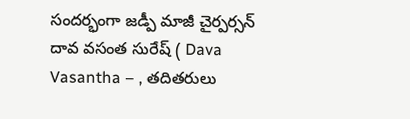సందర్భంగా జడ్పీ మాజీ చైర్పర్సన్ దావ వసంత సురేష్ ( Dava Vasantha – , తదితరులు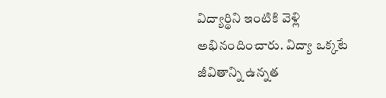విద్యార్థిని ఇంటికి వెళ్లి అభినందించారు. విద్యా ఒక్కటే జీవితాన్ని ఉన్నత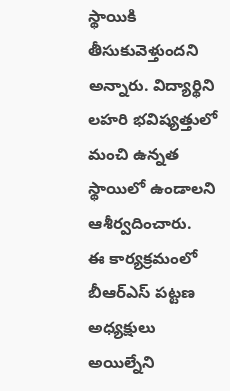స్థాయికి తీసుకువెళ్తుందని అన్నారు. విద్యార్థిని లహరి భవిష్యత్తులో మంచి ఉన్నత స్థాయిలో ఉండాలని ఆశీర్వదించారు.
ఈ కార్యక్రమంలో బీఆర్ఎస్ పట్టణ అధ్యక్షులు అయిల్నేని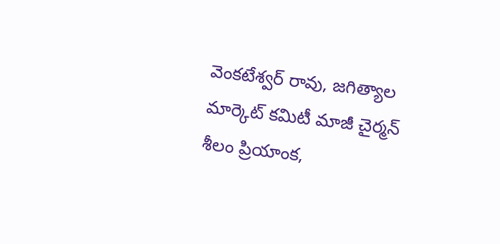వెంకటేశ్వర్ రావు, జగిత్యాల మార్కెట్ కమిటీ మాజీ చైర్మన్ శీలం ప్రియాంక,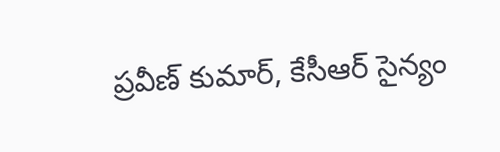ప్రవీణ్ కుమార్, కేసీఆర్ సైన్యం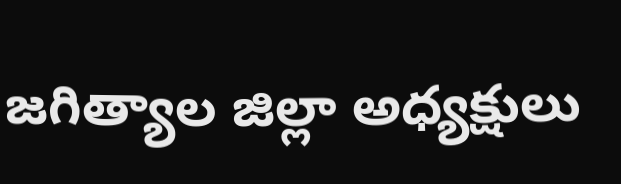జగిత్యాల జిల్లా అధ్యక్షులు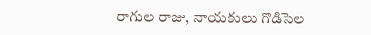రాగుల రాజు, నాయకులు గొడిసెల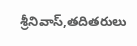శ్రీనివాస్,తదితరులు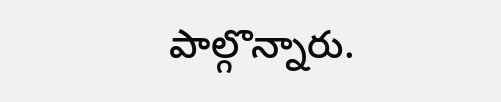పాల్గొన్నారు.